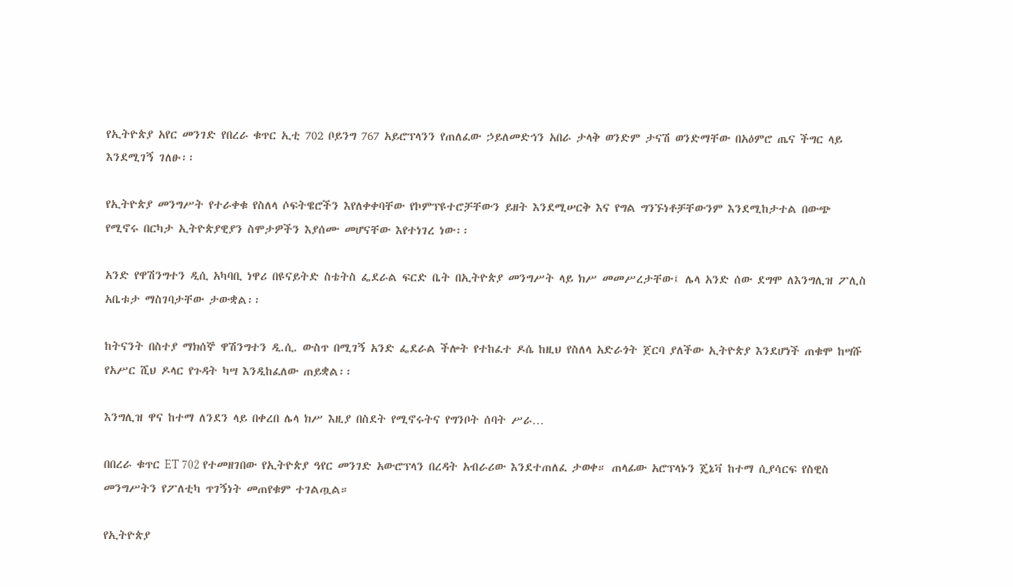የኢትዮጵያ አየር መንገድ የበረራ ቁጥር ኢቲ 702 ቦይንግ 767 አይሮፕላንን የጠለፈው ኃይለመድኅን አበራ ታላቅ ወንድም ታናሽ ወንድማቸው በአዕምሮ ጤና ችግር ላይ እንደሚገኝ ገለፁ፡፡

የኢትዮጵያ መንግሥት የተራቀቁ የስለላ ሶፍትዌሮችን እየለቀቀባቸው የኮምፕዩተሮቻቸውን ይዘት እንደሚሠርቅ እና የግል ግንኙነቶቻቸውንም እንደሚከታተል በውጭ የሚኖሩ በርካታ ኢትዮጵያዊያን ስሞታዎችን እያሰሙ መሆናቸው እየተነገረ ነው፡፡

አንድ የዋሽንግተን ዲሲ አካባቢ ነዋሪ በዩናይትድ ስቴትስ ፌደራል ፍርድ ቤት በኢትዮጵያ መንግሥት ላይ ክሥ መመሥረታቸው፤ ሌላ አንድ ሰው ደግሞ ለእንግሊዝ ፖሊስ አቤቱታ ማስገባታቸው ታውቋል፡፡

ከትናንት በስተያ ማክሰኞ ዋሽንግተን ዲ.ሲ. ውስጥ በሚገኝ አንድ ፌደራል ችሎት የተከፈተ ዶሴ ከዚህ የስለላ አድራጎት ጀርባ ያለችው ኢትዮጵያ እንደሆነች ጠቁሞ ከሣሹ የአሥር ሺህ ዶላር የጉዳት ካሣ እንዲከፈለው ጠይቋል፡፡

እንግሊዝ ዋና ከተማ ለንደን ላይ በቀረበ ሌላ ክሥ እዚያ በስደት የሚኖሩትና የግንቦት ሰባት ሥራ…

በበረራ ቁጥር ET 702 የተመዘገበው የኢትዮጵያ ዓየር መንገድ አውሮፕላን በረዳት አብራሪው እንደተጠለፈ ታወቀ። ጠላፊው አሮፕላኑን ጄኔቫ ከተማ ሲያሳርፍ የስዊስ መንግሥትን የፖለቲካ ጥገኝነት መጠየቁም ተገልጧል።

የኢትዮጵያ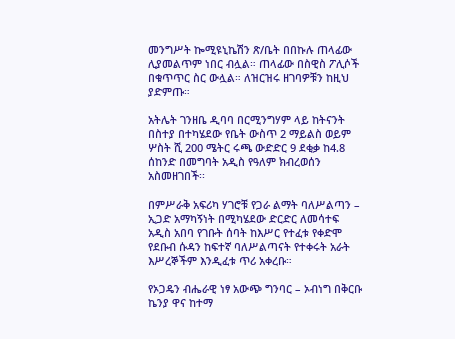መንግሥት ኰሚዩኒኬሽን ጽ/ቤት በበኩሉ ጠላፊው ሊያመልጥም ነበር ብሏል። ጠላፊው በስዊስ ፖሊሶች በቁጥጥር ስር ውሏል። ለዝርዝሩ ዘገባዎቹን ከዚህ ያድምጡ።

አትሌት ገንዘቤ ዲባባ በርሚንግሃም ላይ ከትናንት በስተያ በተካሄደው የቤት ውስጥ 2 ማይልስ ወይም ሦስት ሺ 200 ሜትር ሩጫ ውድድር 9 ደቂቃ ከ4.8 ሰከንድ በመግባት አዲስ የዓለም ክብረወሰን አስመዘገበች፡፡

በምሥራቅ አፍሪካ ሃገሮቹ የጋራ ልማት ባለሥልጣን – ኢጋድ አማካኝነት በሚካሄደው ድርድር ለመሳተፍ አዲስ አበባ የገቡት ሰባት ከእሥር የተፈቱ የቀድሞ የደቡብ ሱዳን ከፍተኛ ባለሥልጣናት የተቀሩት አራት እሥረኞችም እንዲፈቱ ጥሪ አቀረቡ።

የኦጋዴን ብሔራዊ ነፃ አውጭ ግንባር – ኦብነግ በቅርቡ ኬንያ ዋና ከተማ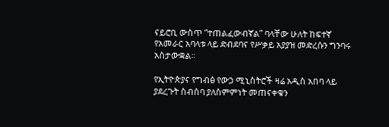ናይሮቢ ውስጥ “ተጠልፈውብኛል” ባላቸው ሁለት ከፍተኛ የአመራር አባላቱ ላይ ድብደባና የሥቃይ አያያዝ መድረሱን ግንባሩ አስታውቋል፡፡

የኢትዮጵያና የግብፅ የውኃ ሚኒስትሮች ዛሬ አዲስ አበባ ላይ ያደረጉት ስብሰባ ያለስምምነት መጠናቀቁን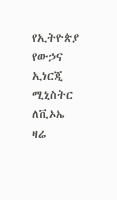የኢትዮጵያ የውኃና ኢነርጂ ሚኒስትር ለቪኦኤ ዛሬ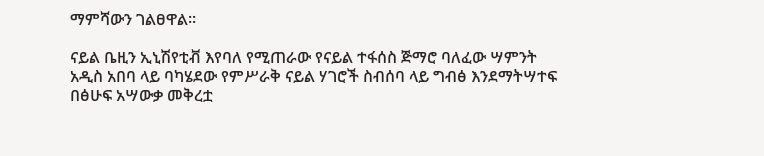ማምሻውን ገልፀዋል፡፡

ናይል ቤዚን ኢኒሽየቲቭ እየባለ የሚጠራው የናይል ተፋሰስ ጅማሮ ባለፈው ሣምንት አዲስ አበባ ላይ ባካሄደው የምሥራቅ ናይል ሃገሮች ስብሰባ ላይ ግብፅ እንደማትሣተፍ በፅሁፍ አሣውቃ መቅረቷ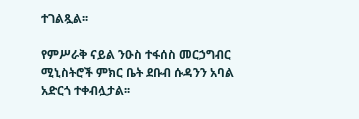ተገልጿል፡፡

የምሥራቅ ናይል ንዑስ ተፋሰስ መርኃግብር ሚኒስትሮች ምክር ቤት ደቡብ ሱዳንን አባል አድርጎ ተቀብሏታል፡፡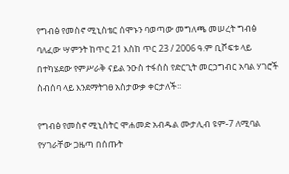የግብፅ የመስኖ ሚኒስቴር ሰሞኑን ባወጣው መግለጫ መሠረት ግብፅ ባለፈው ሣምንት ከጥር 21 እስከ ጥር 23 / 2006 ዓ.ም ቢሾፍቱ ላይ በተካሄደው የምሥራቅ ናይል ንዑስ ተፋሰስ የድርጊት መርኃግብር አባል ሃገሮች ስብሰባ ላይ እንደማትገፀ አስታውቃ ቀርታለች፡፡

የግብፅ የመስኖ ሚኒስትር ሞሐመድ አብዱል ሙታሊብ ዩም-7 ለሚባል የሃገራቸው ጋዜጣ በሰጡት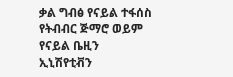ቃል ግብፅ የናይል ተፋሰስ የትብብር ጅማሮ ወይም የናይል ቤዚን ኢኒሽየቲቭን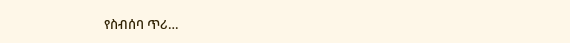የስብሰባ ጥሪ…